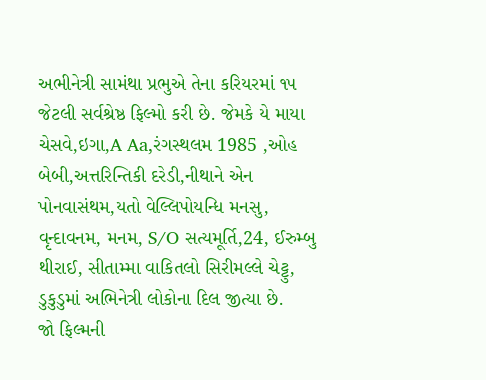અભીનેત્રી સામંથા પ્રભુએ તેના કરિયરમાં ૧૫ જેટલી સર્વશ્રેષ્ઠ ફિલ્મો કરી છે. જેમકે યે માયા ચેસવે,ઇગા,A Aa,રંગસ્થલમ 1985 ,ઓહ બેબી,અત્તરિન્તિકી દરેડી,નીથાને એન પોનવાસંથમ,યતો વેલ્લિપોયન્ધિ મનસુ, વૃન્દાવનમ, મનમ, S/O સત્યમૂર્તિ,24, ઈરુમ્બુ થીરાઈ, સીતામ્મા વાકિતલો સિરીમલ્લે ચેટ્ટુ, ડુકુડુમાં અભિનેત્રી લોકોના દિલ જીત્યા છે.
જો ફિલ્મની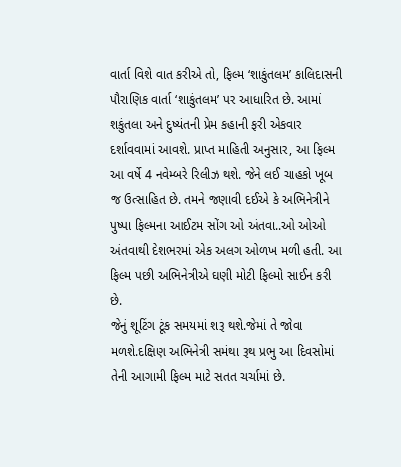વાર્તા વિશે વાત કરીએ તો, ફિલ્મ ‘શાકુંતલમ’ કાલિદાસની પૌરાણિક વાર્તા ‘શાકુંતલમ’ પર આધારિત છે. આમાં શકુંતલા અને દુષ્યંતની પ્રેમ કહાની ફરી એકવાર દર્શાવવામાં આવશે. પ્રાપ્ત માહિતી અનુસાર, આ ફિલ્મ આ વર્ષે 4 નવેમ્બરે રિલીઝ થશે. જેને લઈ ચાહકો ખૂબ જ ઉત્સાહિત છે. તમને જણાવી દઈએ કે અભિનેત્રીને પુષ્પા ફિલ્મના આઈટમ સોંગ ઓ અંતવા..ઓ ઓઓ અંતવાથી દેશભરમાં એક અલગ ઓળખ મળી હતી. આ ફિલ્મ પછી અભિનેત્રીએ ઘણી મોટી ફિલ્મો સાઈન કરી છે.
જેનું શૂટિંગ ટૂંક સમયમાં શરૂ થશે.જેમાં તે જોવા મળશે.દક્ષિણ અભિનેત્રી સમંથા રૂથ પ્રભુ આ દિવસોમાં તેની આગામી ફિલ્મ માટે સતત ચર્ચામાં છે.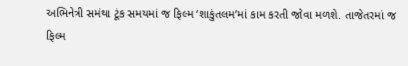અભિનેત્રી સમંથા ટૂંક સમયમાં જ ફિલ્મ ‘શાકુંતલમ’માં કામ કરતી જોવા મળશે. તાજેતરમાં જ ફિલ્મ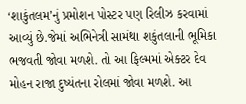‘શાકુંતલમ’નું પ્રમોશન પોસ્ટર પણ રિલીઝ કરવામાં આવ્યું છે.જેમાં અભિનેત્રી સામંથા શકુંતલાની ભૂમિકા ભજવતી જોવા મળશે. તો આ ફિલ્મમાં એક્ટર દેવ મોહન રાજા દુષ્યંતના રોલમાં જોવા મળશે. આ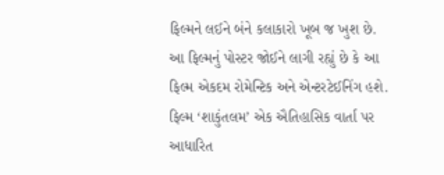ફિલ્મને લઈને બંને કલાકારો ખૂબ જ ખુશ છે.
આ ફિલ્મનું પોસ્ટર જોઈને લાગી રહ્યું છે કે આ ફિલ્મ એકદમ રોમેન્ટિક અને એન્ટરટેઈનિંગ હશે. ફિલ્મ ‘શાકુંતલમ’ એક ઐતિહાસિક વાર્તા પર આધારિત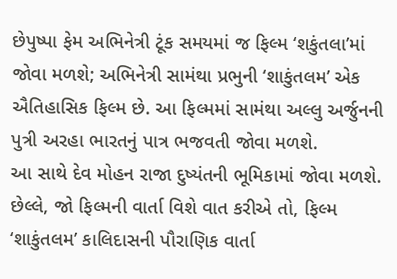છેપુષ્પા ફેમ અભિનેત્રી ટૂંક સમયમાં જ ફિલ્મ ‘શકુંતલા’માં જોવા મળશે; અભિનેત્રી સામંથા પ્રભુની ‘શાકુંતલમ’ એક ઐતિહાસિક ફિલ્મ છે. આ ફિલ્મમાં સામંથા અલ્લુ અર્જુનની પુત્રી અરહા ભારતનું પાત્ર ભજવતી જોવા મળશે.
આ સાથે દેવ મોહન રાજા દુષ્યંતની ભૂમિકામાં જોવા મળશે. છેલ્લે, જો ફિલ્મની વાર્તા વિશે વાત કરીએ તો, ફિલ્મ ‘શાકુંતલમ’ કાલિદાસની પૌરાણિક વાર્તા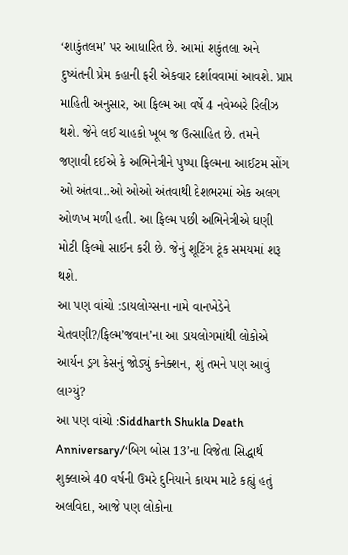‘શાકુંતલમ’ પર આધારિત છે. આમાં શકુંતલા અને દુષ્યંતની પ્રેમ કહાની ફરી એકવાર દર્શાવવામાં આવશે. પ્રાપ્ત માહિતી અનુસાર, આ ફિલ્મ આ વર્ષે 4 નવેમ્બરે રિલીઝ થશે. જેને લઈ ચાહકો ખૂબ જ ઉત્સાહિત છે. તમને જણાવી દઈએ કે અભિનેત્રીને પુષ્પા ફિલ્મના આઈટમ સોંગ ઓ અંતવા..ઓ ઓઓ અંતવાથી દેશભરમાં એક અલગ ઓળખ મળી હતી. આ ફિલ્મ પછી અભિનેત્રીએ ઘણી મોટી ફિલ્મો સાઈન કરી છે. જેનું શૂટિંગ ટૂંક સમયમાં શરૂ થશે.
આ પણ વાંચો :ડાયલોગ્સના નામે વાનખેડેને ચેતવણી?/ફિલ્મ’જવાન’ના આ ડાયલોગમાંથી લોકોએ આર્યન ડ્રગ કેસનું જોડ્યું કનેક્શન, શું તમને પણ આવું લાગ્યું?
આ પણ વાંચો :Siddharth Shukla Death Anniversary/‘બિગ બોસ 13’ના વિજેતા સિદ્ધાર્થ શુક્લાએ 40 વર્ષની ઉમરે દુનિયાને કાયમ માટે કહ્યું હતું અલવિદા, આજે પણ લોકોના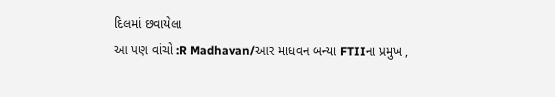દિલમાં છવાયેલા
આ પણ વાંચો :R Madhavan/આર માધવન બન્યા FTIIના પ્રમુખ ,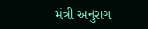મંત્રી અનુરાગ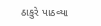ઠાકુરે પાઠવ્યા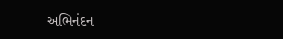અભિનંદન